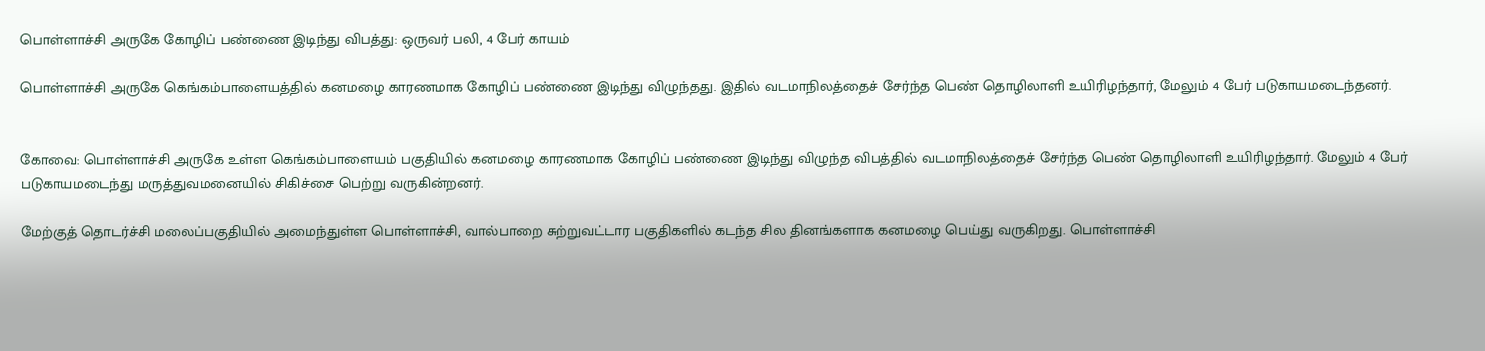பொள்ளாச்சி அருகே கோழிப் பண்ணை இடிந்து விபத்து: ஒருவர் பலி, 4 பேர் காயம்

பொள்ளாச்சி அருகே கெங்கம்பாளையத்தில் கனமழை காரணமாக கோழிப் பண்ணை இடிந்து விழுந்தது. இதில் வடமாநிலத்தைச் சேர்ந்த பெண் தொழிலாளி உயிரிழந்தார், மேலும் 4 பேர் படுகாயமடைந்தனர்.


கோவை: பொள்ளாச்சி அருகே உள்ள கெங்கம்பாளையம் பகுதியில் கனமழை காரணமாக கோழிப் பண்ணை இடிந்து விழுந்த விபத்தில் வடமாநிலத்தைச் சேர்ந்த பெண் தொழிலாளி உயிரிழந்தார். மேலும் 4 பேர் படுகாயமடைந்து மருத்துவமனையில் சிகிச்சை பெற்று வருகின்றனர்.

மேற்குத் தொடர்ச்சி மலைப்பகுதியில் அமைந்துள்ள பொள்ளாச்சி, வால்பாறை சுற்றுவட்டார பகுதிகளில் கடந்த சில தினங்களாக கனமழை பெய்து வருகிறது. பொள்ளாச்சி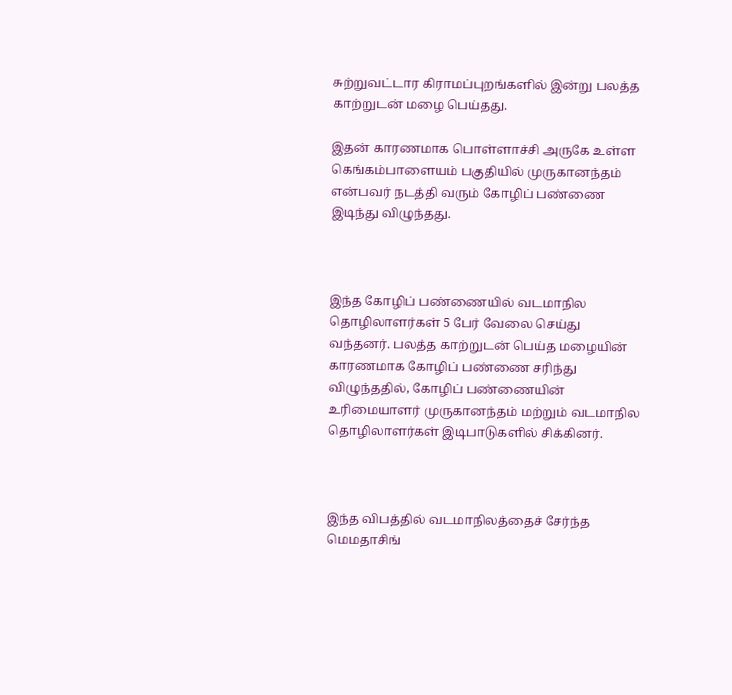சுற்றுவட்டார கிராமப்புறங்களில் இன்று பலத்த காற்றுடன் மழை பெய்தது.

இதன் காரணமாக பொள்ளாச்சி அருகே உள்ள கெங்கம்பாளையம் பகுதியில் முருகானந்தம் என்பவர் நடத்தி வரும் கோழிப் பண்ணை இடிந்து விழுந்தது.



இந்த கோழிப் பண்ணையில் வடமாநில தொழிலாளர்கள் 5 பேர் வேலை செய்து வந்தனர். பலத்த காற்றுடன் பெய்த மழையின் காரணமாக கோழிப் பண்ணை சரிந்து விழுந்ததில், கோழிப் பண்ணையின் உரிமையாளர் முருகானந்தம் மற்றும் வடமாநில தொழிலாளர்கள் இடிபாடுகளில் சிக்கினர்.



இந்த விபத்தில் வடமாநிலத்தைச் சேர்ந்த மெமதாசிங்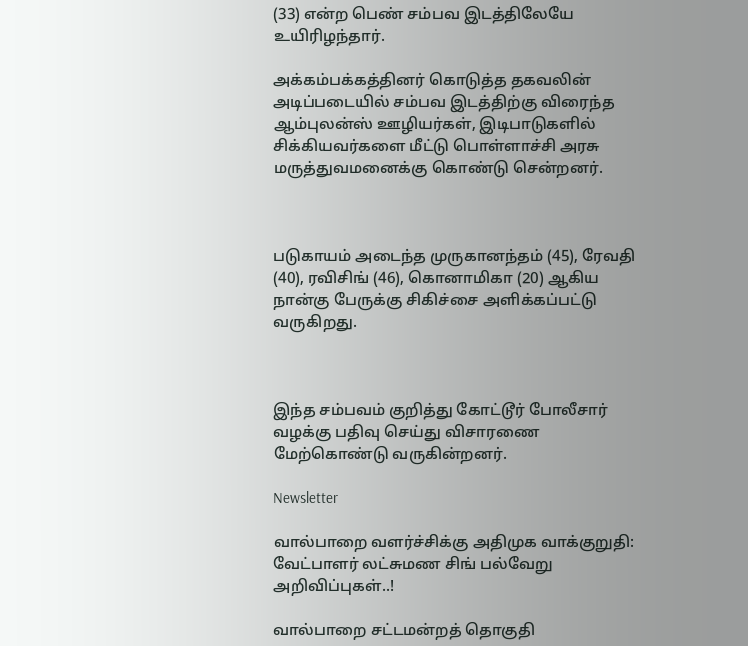(33) என்ற பெண் சம்பவ இடத்திலேயே உயிரிழந்தார்.

அக்கம்பக்கத்தினர் கொடுத்த தகவலின் அடிப்படையில் சம்பவ இடத்திற்கு விரைந்த ஆம்புலன்ஸ் ஊழியர்கள், இடிபாடுகளில் சிக்கியவர்களை மீட்டு பொள்ளாச்சி அரசு மருத்துவமனைக்கு கொண்டு சென்றனர்.



படுகாயம் அடைந்த முருகானந்தம் (45), ரேவதி (40), ரவிசிங் (46), கொனாமிகா (20) ஆகிய நான்கு பேருக்கு சிகிச்சை அளிக்கப்பட்டு வருகிறது.



இந்த சம்பவம் குறித்து கோட்டூர் போலீசார் வழக்கு பதிவு செய்து விசாரணை மேற்கொண்டு வருகின்றனர்.

Newsletter

வால்பாறை வளர்ச்சிக்கு அதிமுக வாக்குறுதி: வேட்பாளர் லட்சுமண சிங் பல்வேறு அறிவிப்புகள்..!

வால்பாறை சட்டமன்றத் தொகுதி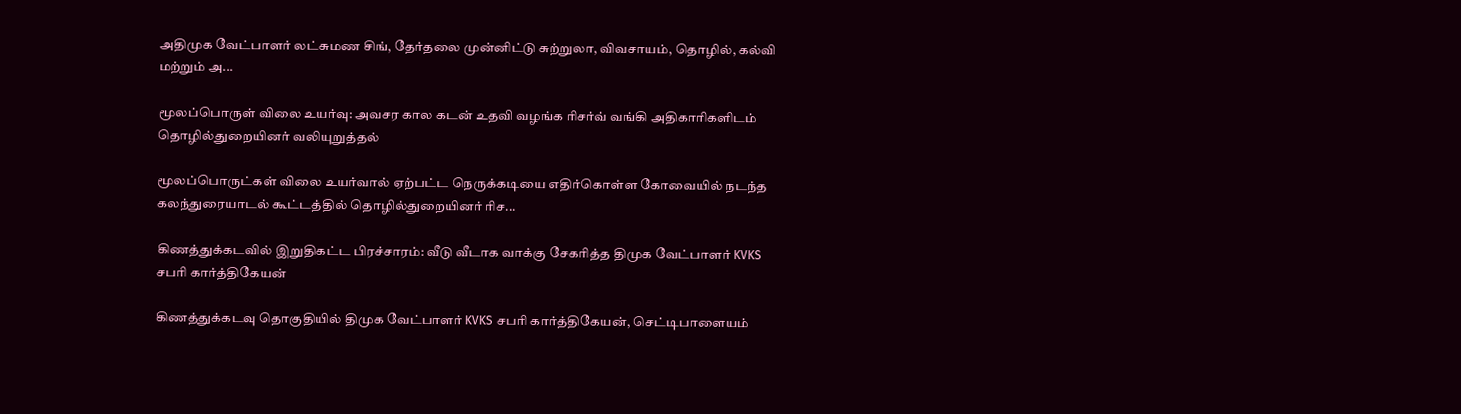அதிமுக வேட்பாளர் லட்சுமண சிங், தேர்தலை முன்னிட்டு சுற்றுலா, விவசாயம், தொழில், கல்வி மற்றும் அ...

மூலப்பொருள் விலை உயர்வு: அவசர கால கடன் உதவி வழங்க ரிசர்வ் வங்கி அதிகாரிகளிடம் தொழில்துறையினர் வலியுறுத்தல்

மூலப்பொருட்கள் விலை உயர்வால் ஏற்பட்ட நெருக்கடியை எதிர்கொள்ள கோவையில் நடந்த கலந்துரையாடல் கூட்டத்தில் தொழில்துறையினர் ரிச...

கிணத்துக்கடவில் இறுதிகட்ட பிரச்சாரம்: வீடு வீடாக வாக்கு சேகரித்த திமுக வேட்பாளர் KVKS சபரி கார்த்திகேயன்

கிணத்துக்கடவு தொகுதியில் திமுக வேட்பாளர் KVKS சபரி கார்த்திகேயன், செட்டிபாளையம்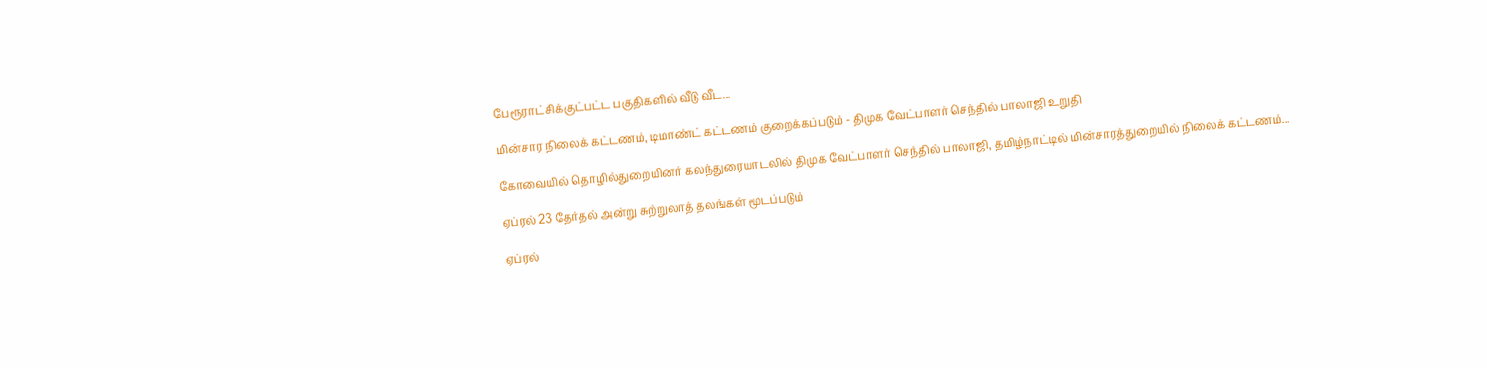பேரூராட்சிக்குட்பட்ட பகுதிகளில் வீடு வீட...

மின்சார நிலைக் கட்டணம், டிமாண்ட் கட்டணம் குறைக்கப்படும் - திமுக வேட்பாளர் செந்தில் பாலாஜி உறுதி

கோவையில் தொழில்துறையினர் கலந்துரையாடலில் திமுக வேட்பாளர் செந்தில் பாலாஜி, தமிழ்நாட்டில் மின்சாரத்துறையில் நிலைக் கட்டணம்...

ஏப்ரல் 23 தேர்தல் அன்று சுற்றுலாத் தலங்கள் மூடப்படும்

ஏப்ரல்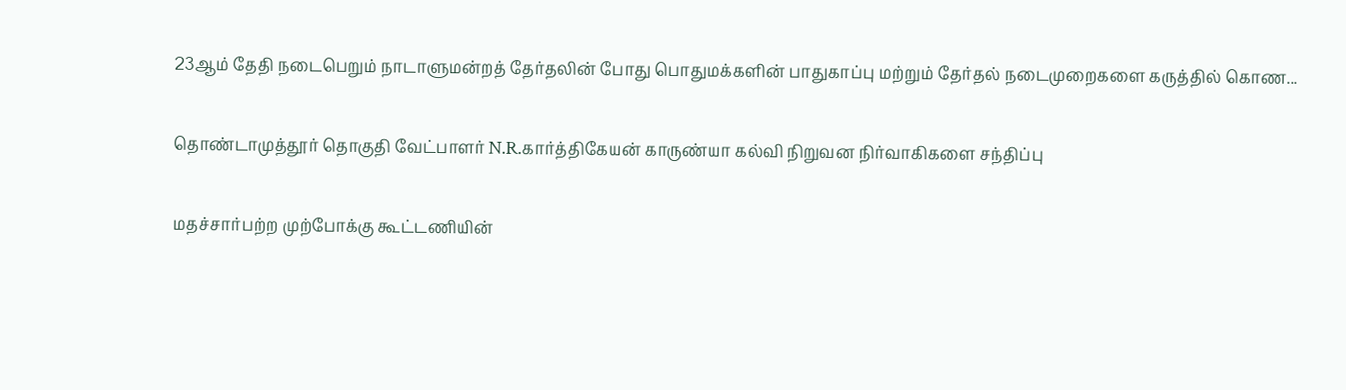23ஆம் தேதி நடைபெறும் நாடாளுமன்றத் தேர்தலின் போது பொதுமக்களின் பாதுகாப்பு மற்றும் தேர்தல் நடைமுறைகளை கருத்தில் கொண...

தொண்டாமுத்தூர் தொகுதி வேட்பாளர் N.R.கார்த்திகேயன் காருண்யா கல்வி நிறுவன நிர்வாகிகளை சந்திப்பு

மதச்சார்பற்ற முற்போக்கு கூட்டணியின்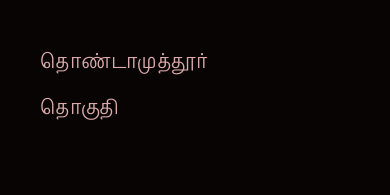தொண்டாமுத்தூர் தொகுதி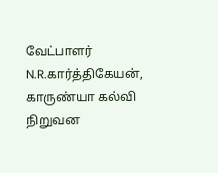வேட்பாளர் N.R.கார்த்திகேயன், காருண்யா கல்வி நிறுவன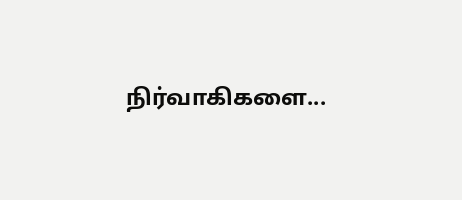நிர்வாகிகளை...